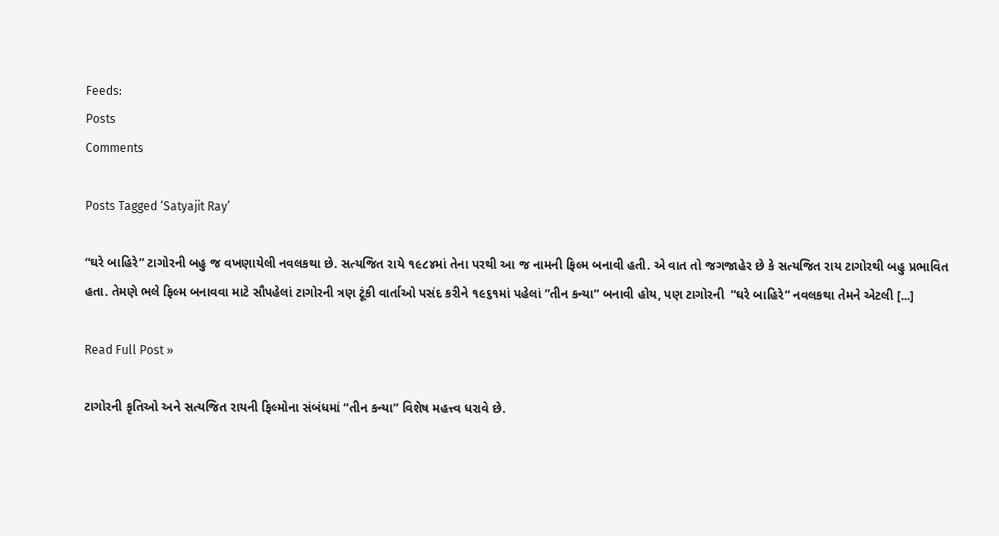Feeds:
Posts
Comments

Posts Tagged ‘Satyajit Ray’

“ઘરે બાહિરે” ટાગોરની બહુ જ વખણાયેલી નવલકથા છે. સત્યજિત રાયે ૧૯૮૪માં તેના પરથી આ જ નામની ફિલ્મ બનાવી હતી. એ વાત તો જગજાહેર છે કે સત્યજિત રાય ટાગોરથી બહુ પ્રભાવિત હતા. તેમણે ભલે ફિલ્મ બનાવવા માટે સૌપહેલાં ટાગોરની ત્રણ ટૂંકી વાર્તાઓ પસંદ કરીને ૧૯૬૧માં પહેલાં ”તીન કન્યા” બનાવી હોય, પણ ટાગોરની  ”ઘરે બાહિરે” નવલકથા તેમને એટલી [...]

Read Full Post »

ટાગોરની કૃતિઓ અને સત્યજિત રાયની ફિલ્મોના સંબંધમાં “તીન કન્યા” વિશેષ મહત્ત્વ ધરાવે છે.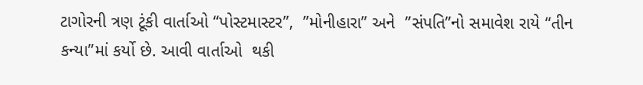ટાગોરની ત્રણ ટૂંકી વાર્તાઓ “પોસ્ટમાસ્ટર”,  ”મોનીહારા” અને  ”સંપતિ”નો સમાવેશ રાયે “તીન કન્યા”માં કર્યો છે. આવી વાર્તાઓ  થકી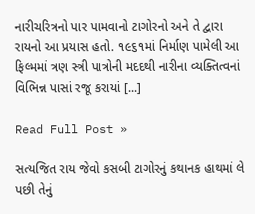નારીચરિત્રનો પાર પામવાનો ટાગોરનો અને તે દ્વારા રાયનો આ પ્રયાસ હતો. ૧૯૬૧માં નિર્માણ પામેલી આ ફિલ્મમાં ત્રણ સ્ત્રી પાત્રોની મદદથી નારીના વ્યક્તિત્વનાં વિભિન્ન પાસાં રજૂ કરાયાં [...]

Read Full Post »

સત્યજિત રાય જેવો કસબી ટાગોરનું કથાનક હાથમાં લે પછી તેનું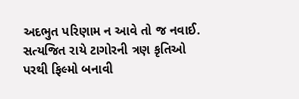અદભુત પરિણામ ન આવે તો જ નવાઈ. સત્યજિત રાયે ટાગોરની ત્રણ કૃતિઓ પરથી ફિલ્મો બનાવી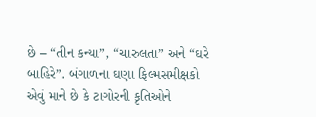છે – “તીન કન્યા”, “ચારુલતા” અને “ઘરે બાહિરે”. બંગાળના ઘણા ફિલ્મસમીક્ષકો એવું માને છે કે ટાગોરની કૃતિઓને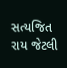સત્યજિત રાય જેટલી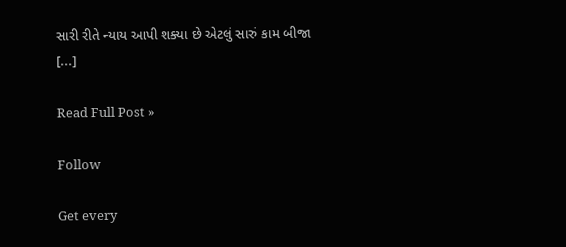સારી રીતે ન્યાય આપી શક્યા છે એટલું સારું કામ બીજા [...]

Read Full Post »

Follow

Get every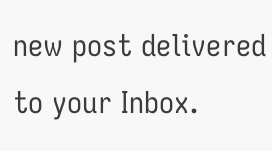new post delivered to your Inbox.